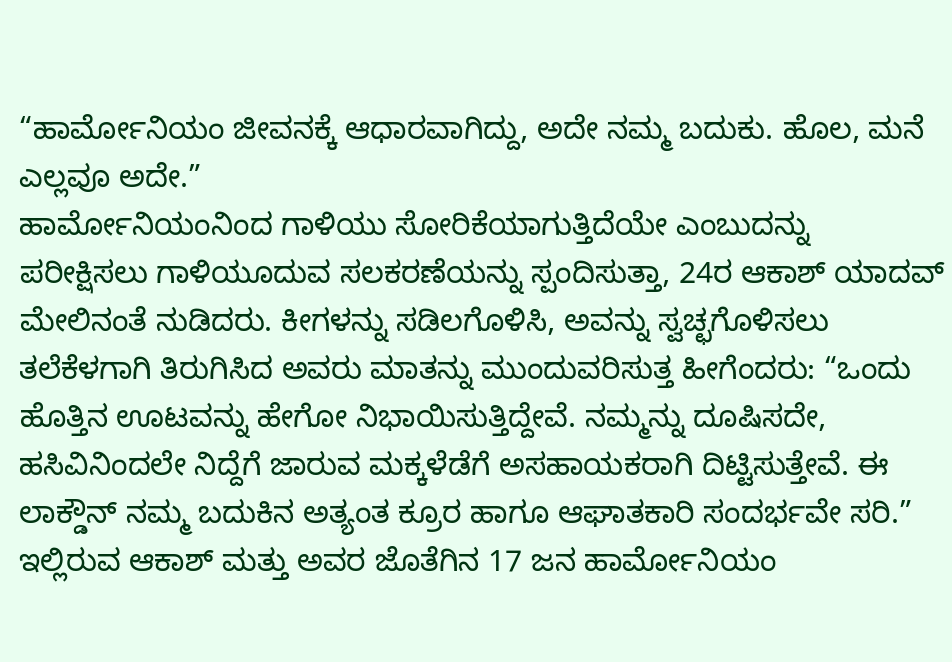“ಹಾರ್ಮೋನಿಯಂ ಜೀವನಕ್ಕೆ ಆಧಾರವಾಗಿದ್ದು, ಅದೇ ನಮ್ಮ ಬದುಕು. ಹೊಲ, ಮನೆ ಎಲ್ಲವೂ ಅದೇ.”
ಹಾರ್ಮೋನಿಯಂನಿಂದ ಗಾಳಿಯು ಸೋರಿಕೆಯಾಗುತ್ತಿದೆಯೇ ಎಂಬುದನ್ನು ಪರೀಕ್ಷಿಸಲು ಗಾಳಿಯೂದುವ ಸಲಕರಣೆಯನ್ನು ಸ್ಪಂದಿಸುತ್ತಾ, 24ರ ಆಕಾಶ್ ಯಾದವ್ ಮೇಲಿನಂತೆ ನುಡಿದರು. ಕೀಗಳನ್ನು ಸಡಿಲಗೊಳಿಸಿ, ಅವನ್ನು ಸ್ವಚ್ಛಗೊಳಿಸಲು ತಲೆಕೆಳಗಾಗಿ ತಿರುಗಿಸಿದ ಅವರು ಮಾತನ್ನು ಮುಂದುವರಿಸುತ್ತ ಹೀಗೆಂದರು: “ಒಂದು ಹೊತ್ತಿನ ಊಟವನ್ನು ಹೇಗೋ ನಿಭಾಯಿಸುತ್ತಿದ್ದೇವೆ. ನಮ್ಮನ್ನು ದೂಷಿಸದೇ, ಹಸಿವಿನಿಂದಲೇ ನಿದ್ದೆಗೆ ಜಾರುವ ಮಕ್ಕಳೆಡೆಗೆ ಅಸಹಾಯಕರಾಗಿ ದಿಟ್ಟಿಸುತ್ತೇವೆ. ಈ ಲಾಕ್ಡೌನ್ ನಮ್ಮ ಬದುಕಿನ ಅತ್ಯಂತ ಕ್ರೂರ ಹಾಗೂ ಆಘಾತಕಾರಿ ಸಂದರ್ಭವೇ ಸರಿ.”
ಇಲ್ಲಿರುವ ಆಕಾಶ್ ಮತ್ತು ಅವರ ಜೊತೆಗಿನ 17 ಜನ ಹಾರ್ಮೋನಿಯಂ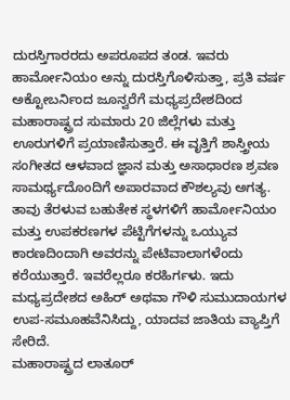ದುರಸ್ತಿಗಾರರದು ಅಪರೂಪದ ತಂಡ. ಇವರು ಹಾರ್ಮೋನಿಯಂ ಅನ್ನು ದುರಸ್ತಿಗೊಳಿಸುತ್ತಾ, ಪ್ರತಿ ವರ್ಷ ಅಕ್ಟೋಬರ್ನಿಂದ ಜೂನ್ವರೆಗೆ ಮಧ್ಯಪ್ರದೇಶದಿಂದ ಮಹಾರಾಷ್ಟ್ರದ ಸುಮಾರು 20 ಜಿಲ್ಲೆಗಳು ಮತ್ತು ಊರುಗಳಿಗೆ ಪ್ರಯಾಣಿಸುತ್ತಾರೆ. ಈ ವೃತ್ತಿಗೆ ಶಾಸ್ತ್ರೀಯ ಸಂಗೀತದ ಆಳವಾದ ಜ್ಞಾನ ಮತ್ತು ಅಸಾಧಾರಣ ಶ್ರವಣ ಸಾಮರ್ಥ್ಯದೊಂದಿಗೆ ಅಪಾರವಾದ ಕೌಶಲ್ಯವು ಅಗತ್ಯ.
ತಾವು ತೆರಳುವ ಬಹುತೇಕ ಸ್ಥಳಗಳಿಗೆ ಹಾರ್ಮೋನಿಯಂ ಮತ್ತು ಉಪಕರಣಗಳ ಪೆಟ್ಟಿಗೆಗಳನ್ನು ಒಯ್ಯುವ ಕಾರಣದಿಂದಾಗಿ ಅವರನ್ನು ಪೇಟಿವಾಲಾಗಳೆಂದು ಕರೆಯುತ್ತಾರೆ. ಇವರೆಲ್ಲರೂ ಕರಹಿರ್ಗಳು. ಇದು ಮಧ್ಯಪ್ರದೇಶದ ಅಹಿರ್ ಅಥವಾ ಗೌಳಿ ಸುಮುದಾಯಗಳ ಉಪ-ಸಮೂಹವೆನಿಸಿದ್ದು, ಯಾದವ ಜಾತಿಯ ವ್ಯಾಪ್ತಿಗೆ ಸೇರಿದೆ.
ಮಹಾರಾಷ್ಟ್ರದ ಲಾತೂರ್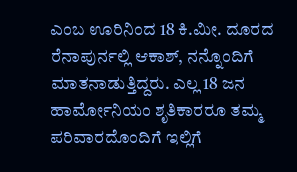ಎಂಬ ಊರಿನಿಂದ 18 ಕಿ.ಮೀ. ದೂರದ ರೆನಾಪುರ್ನಲ್ಲಿ ಆಕಾಶ್, ನನ್ನೊಂದಿಗೆ ಮಾತನಾಡುತ್ತಿದ್ದರು. ಎಲ್ಲ 18 ಜನ ಹಾರ್ಮೋನಿಯಂ ಶೃತಿಕಾರರೂ ತಮ್ಮ ಪರಿವಾರದೊಂದಿಗೆ ಇಲ್ಲಿಗೆ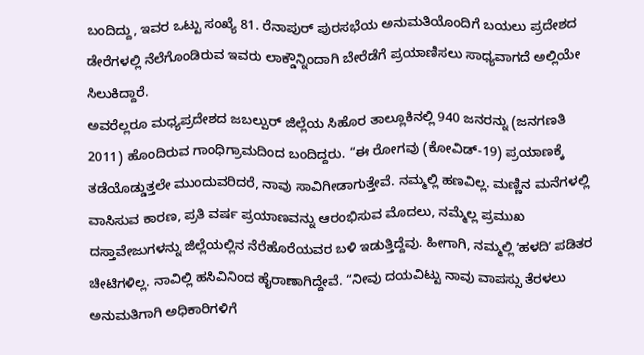ಬಂದಿದ್ದು, ಇವರ ಒಟ್ಟು ಸಂಖ್ಯೆ 81. ರೆನಾಪುರ್ ಪುರಸಭೆಯ ಅನುಮತಿಯೊಂದಿಗೆ ಬಯಲು ಪ್ರದೇಶದ ಡೇರೆಗಳಲ್ಲಿ ನೆಲೆಗೊಂಡಿರುವ ಇವರು ಲಾಕ್ಡೌನ್ನಿಂದಾಗಿ ಬೇರೆಡೆಗೆ ಪ್ರಯಾಣಿಸಲು ಸಾಧ್ಯವಾಗದೆ ಅಲ್ಲಿಯೇ ಸಿಲುಕಿದ್ದಾರೆ.
ಅವರೆಲ್ಲರೂ ಮಧ್ಯಪ್ರದೇಶದ ಜಬಲ್ಪುರ್ ಜಿಲ್ಲೆಯ ಸಿಹೊರ ತಾಲ್ಲೂಕಿನಲ್ಲಿ 940 ಜನರನ್ನು (ಜನಗಣತಿ 2011) ಹೊಂದಿರುವ ಗಾಂಧಿಗ್ರಾಮದಿಂದ ಬಂದಿದ್ದರು. “ಈ ರೋಗವು (ಕೋವಿಡ್-19) ಪ್ರಯಾಣಕ್ಕೆ ತಡೆಯೊಡ್ಡುತ್ತಲೇ ಮುಂದುವರಿದರೆ, ನಾವು ಸಾವಿಗೀಡಾಗುತ್ತೇವೆ. ನಮ್ಮಲ್ಲಿ ಹಣವಿಲ್ಲ. ಮಣ್ಣಿನ ಮನೆಗಳಲ್ಲಿ ವಾಸಿಸುವ ಕಾರಣ, ಪ್ರತಿ ವರ್ಷ ಪ್ರಯಾಣವನ್ನು ಆರಂಭಿಸುವ ಮೊದಲು, ನಮ್ಮೆಲ್ಲ ಪ್ರಮುಖ ದಸ್ತಾವೇಜುಗಳನ್ನು ಜಿಲ್ಲೆಯಲ್ಲಿನ ನೆರೆಹೊರೆಯವರ ಬಳಿ ಇಡುತ್ತಿದ್ದೆವು. ಹೀಗಾಗಿ, ನಮ್ಮಲ್ಲಿ ʼಹಳದಿʼ ಪಡಿತರ ಚೀಟಿಗಳಿಲ್ಲ. ನಾವಿಲ್ಲಿ ಹಸಿವಿನಿಂದ ಹೈರಾಣಾಗಿದ್ದೇವೆ. “ನೀವು ದಯವಿಟ್ಟು ನಾವು ವಾಪಸ್ಸು ತೆರಳಲು ಅನುಮತಿಗಾಗಿ ಅಧಿಕಾರಿಗಳಿಗೆ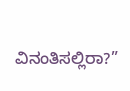ವಿನಂತಿಸಲ್ಲಿರಾ?”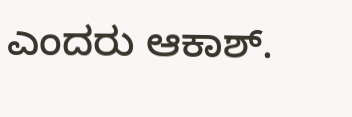ಎಂದರು ಆಕಾಶ್.